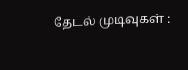தேடல் முடிவுகள் :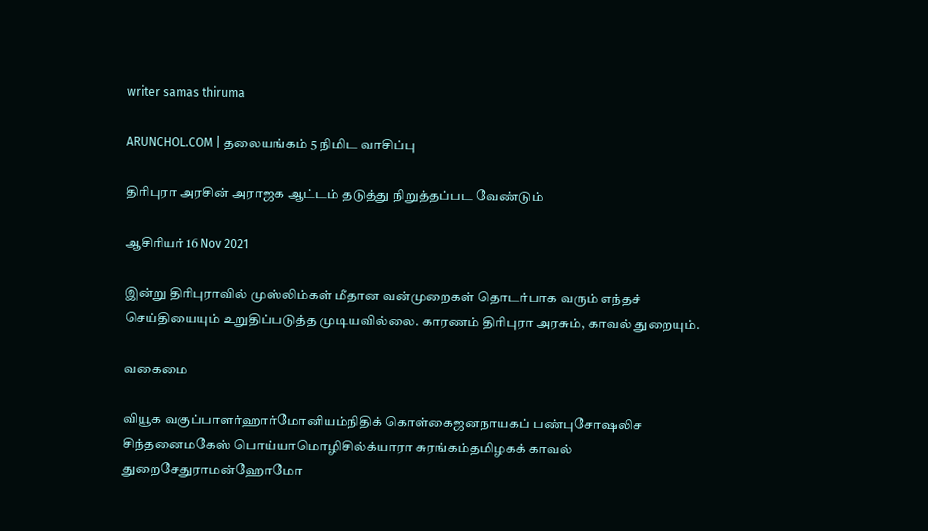writer samas thiruma

ARUNCHOL.COM | தலையங்கம் 5 நிமிட வாசிப்பு

திரிபுரா அரசின் அராஜக ஆட்டம் தடுத்து நிறுத்தப்பட வேண்டும்

ஆசிரியர் 16 Nov 2021

இன்று திரிபுராவில் முஸ்லிம்கள் மீதான வன்முறைகள் தொடர்பாக வரும் எந்தச் செய்தியையும் உறுதிப்படுத்த முடியவில்லை. காரணம் திரிபுரா அரசும், காவல் துறையும்.

வகைமை

வியூக வகுப்பாளர்ஹார்மோனியம்நிதிக் கொள்கைஜனநாயகப் பண்புசோஷலிச சிந்தனைமகேஸ் பொய்யாமொழிசில்க்யாரா சுரங்கம்தமிழகக் காவல் துறைசேதுராமன்ஹோமோ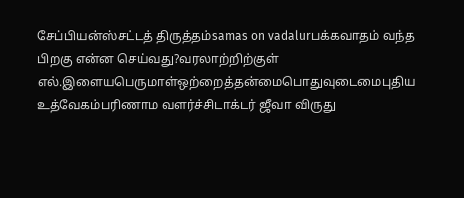சேப்பியன்ஸ்சட்டத் திருத்தம்samas on vadalurபக்கவாதம் வந்த பிறகு என்ன செய்வது?வரலாற்றிற்குள் எல்.இளையபெருமாள்ஒற்றைத்தன்மைபொதுவுடைமைபுதிய உத்வேகம்பரிணாம வளர்ச்சிடாக்டர் ஜீவா விருது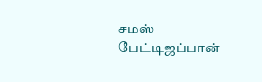சமஸ் பேட்டிஜப்பான்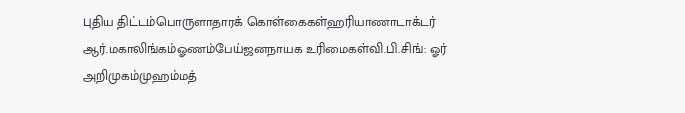புதிய திட்டம்பொருளாதாரக் கொள்கைகள்ஹரியாணாடாக்டர் ஆர்.மகாலிங்கம்ஓணம்பேய்ஜனநாயக உரிமைகள்வி.பி.சிங்: ஓர் அறிமுகம்முஹம்மத்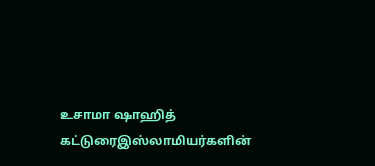உசாமா ஷாஹித் கட்டுரைஇஸ்லாமியர்களின்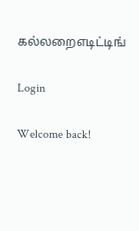கல்லறைஎடிட்டிங்

Login

Welcome back!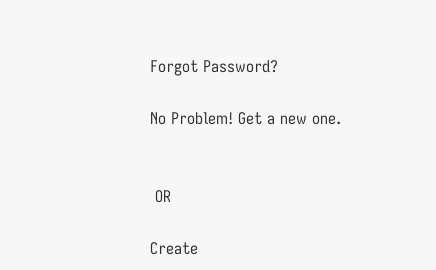Forgot Password?

No Problem! Get a new one.


 OR

Create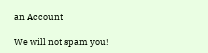an Account

We will not spam you!